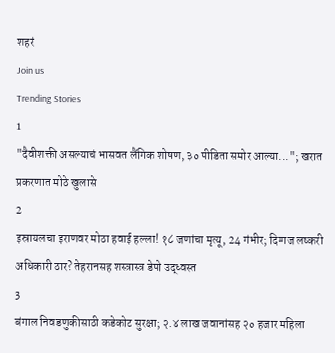शहरं
Join us
Trending Stories
1
"दैवीशक्ती असल्याचं भासवत लैंगिक शोषण, ३० पीडिता समोर आल्या..."; खरात प्रकरणात मोठे खुलासे
2
इस्रायलचा इराणवर मोठा हवाई हल्ला! १८ जणांचा मृत्यू, 24 गंभीर; दिग्गज लष्करी अधिकारी ठार? तेहरानसह शस्त्रास्त्र डेपो उद्ध्वस्त
3
बंगाल निवडणुकीसाठी कडेकोट सुरक्षा; २.४ लाख जवानांसह २० हजार महिला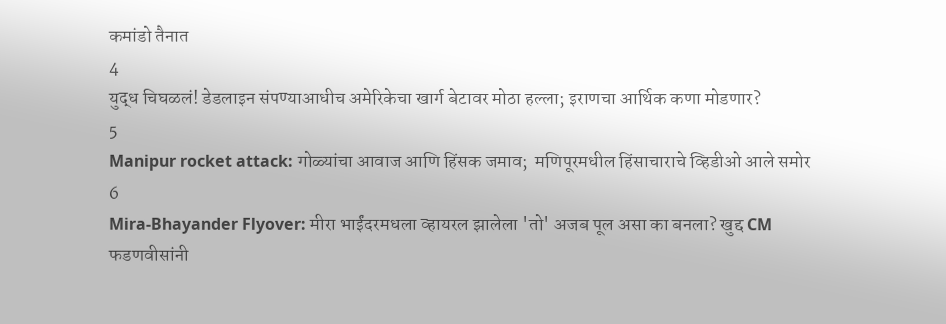कमांडो तैनात
4
युद्ध चिघळलं! डेडलाइन संपण्याआधीच अमेरिकेचा खार्ग बेटावर मोठा हल्ला; इराणचा आर्थिक कणा मोडणार?
5
Manipur rocket attack: गोळ्यांचा आवाज आणि हिंसक जमाव;  मणिपूरमधील हिंसाचाराचे व्हिडीओ आले समोर
6
Mira-Bhayander Flyover: मीरा भाईंदरमधला व्हायरल झालेला 'तो' अजब पूल असा का बनला? खुद्द CM फडणवीसांनी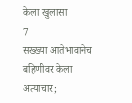केला खुलासा
7
सख्ख्या आतेभावानेच बहिणीवर केला अत्याचार;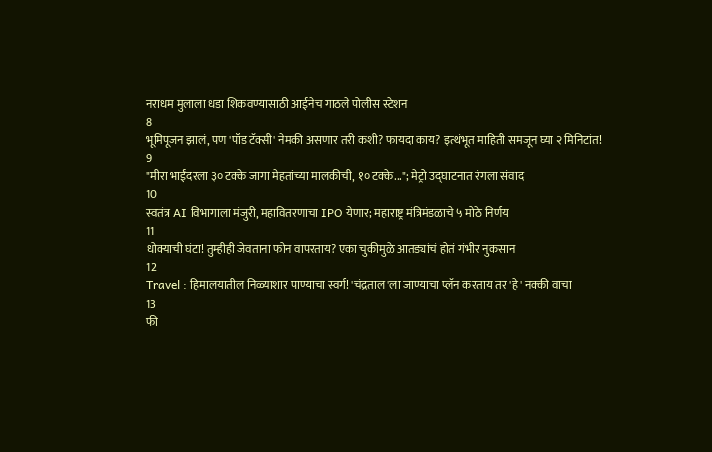नराधम मुलाला धडा शिकवण्यासाठी आईनेच गाठले पोलीस स्टेशन
8
भूमिपूजन झालं, पण 'पॉड टॅक्सी' नेमकी असणार तरी कशी? फायदा काय? इत्थंभूत माहिती समजून घ्या २ मिनिटांत!
9
"मीरा भाईंदरला ३० टक्के जागा मेहतांच्या मालकीची, १० टक्के..."; मेट्रो उद्घाटनात रंगला संवाद
10
स्वतंत्र AI विभागाला मंजुरी, महावितरणाचा IPO येणार; महाराष्ट्र मंत्रिमंडळाचे ५ मोठे निर्णय
11
धोक्याची घंटा! तुम्हीही जेवताना फोन वापरताय? एका चुकीमुळे आतड्यांचं होतं गंभीर नुकसान
12
Travel : हिमालयातील निळ्याशार पाण्याचा स्वर्ग! 'चंद्रताल'ला जाण्याचा प्लॅन करताय तर 'हे' नक्की वाचा
13
फी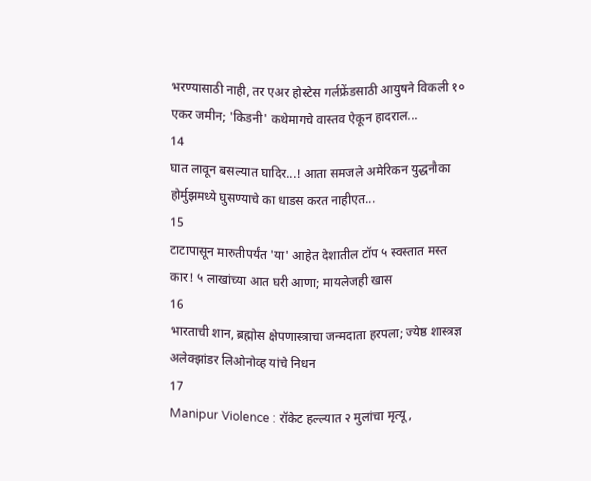भरण्यासाठी नाही, तर एअर होस्टेस गर्लफ्रेंडसाठी आयुषने विकली १० एकर जमीन; 'किडनी' कथेमागचे वास्तव ऐकून हादराल...
14
घात लावून बसल्यात घादिर...! आता समजले अमेरिकन युद्धनौका होर्मुझमध्ये घुसण्याचे का धाडस करत नाहीएत...
15
टाटापासून मारुतीपर्यंत 'या' आहेत देशातील टॉप ५ स्वस्तात मस्त कार! ५ लाखांच्या आत घरी आणा; मायलेजही खास
16
भारताची शान, ब्रह्मोस क्षेपणास्त्राचा जन्मदाता हरपला; ज्येष्ठ शास्त्रज्ञ अलेक्झांडर लिओनोव्ह यांचे निधन
17
Manipur Violence : रॉकेट हल्ल्यात २ मुलांचा मृत्यू,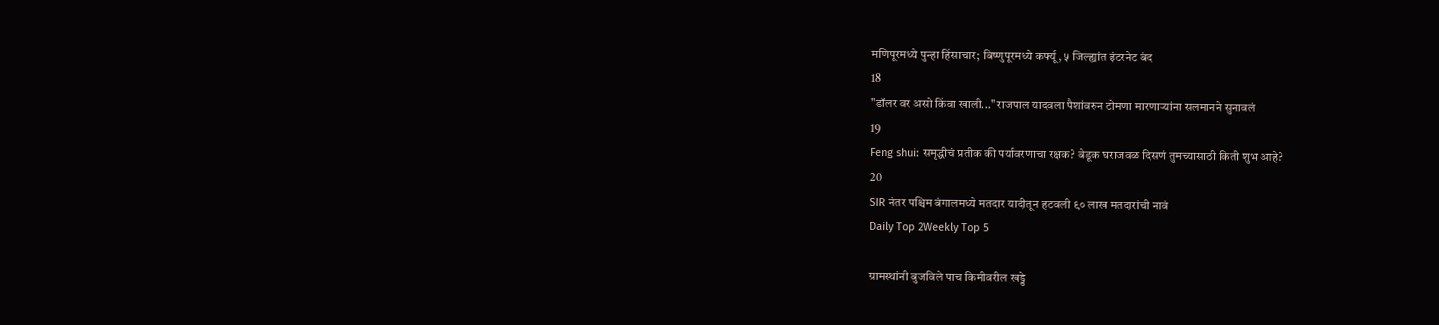मणिपूरमध्ये पुन्हा हिंसाचार; बिष्णुपूरमध्ये कर्फ्यू, ५ जिल्ह्यांत इंटरनेट बंद
18
"डॉलर वर असो किंवा खाली..." राजपाल यादवला पैशांवरुन टोमणा मारणाऱ्यांना सलमानने सुनावलं
19
Feng shui: समृद्धीचं प्रतीक की पर्यावरणाचा रक्षक? बेडूक घराजवळ दिसणं तुमच्यासाठी किती शुभ आहे?
20
SIR नंतर पश्चिम बंगालमध्ये मतदार यादीतून हटवली ९० लाख मतदारांची नावं
Daily Top 2Weekly Top 5

ग्रामस्थांनी बुजविले पाच किमीवरील खड्डे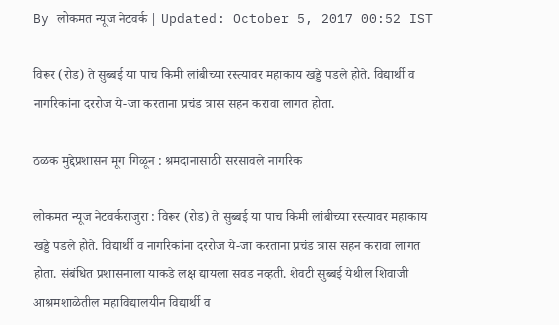By लोकमत न्यूज नेटवर्क | Updated: October 5, 2017 00:52 IST

विरूर (रोड) ते सुब्बई या पाच किमी लांबीच्या रस्त्यावर महाकाय खड्डे पडले होते. विद्यार्थी व नागरिकांना दररोज ये-जा करताना प्रचंड त्रास सहन करावा लागत होता.

ठळक मुद्देप्रशासन मूग गिळून : श्रमदानासाठी सरसावले नागरिक

लोकमत न्यूज नेटवर्कराजुरा : विरूर (रोड) ते सुब्बई या पाच किमी लांबीच्या रस्त्यावर महाकाय खड्डे पडले होते. विद्यार्थी व नागरिकांना दररोज ये-जा करताना प्रचंड त्रास सहन करावा लागत होता. संबंधित प्रशासनाला याकडे लक्ष द्यायला सवड नव्हती. शेवटी सुब्बई येथील शिवाजी आश्रमशाळेतील महाविद्यालयीन विद्यार्थी व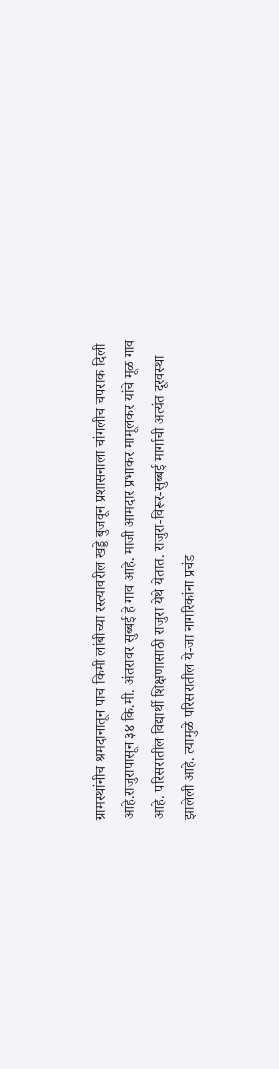ग्रामस्थांनीच श्रमदानातून पाच किमी लांबीच्या रस्त्यावरील खड्डे बुजवून प्रशासनाला चांगलीच चपराक दिली आहे.राजुरापासून ३४ कि.मी. अंतरावर सुब्बई हे गाव आहे. माजी आमदार प्रभाकर मामूलकर यांचे मूळ गाव आहे. परिसरातील विद्यार्थी शिक्षणासाठी राजुरा येथे येतात. राजुरा-विरूर-सुब्बई मार्गाची अत्यंत दूरवस्था झालेली आहे. त्यामुळे परिसरातील ये-जा नागरिकांना प्रचंड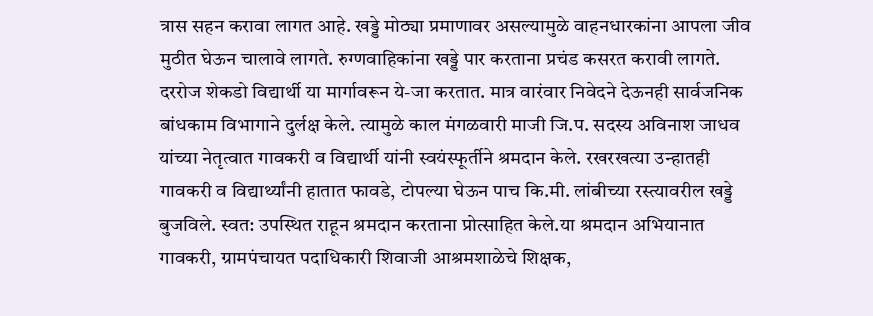त्रास सहन करावा लागत आहे. खड्डे मोठ्या प्रमाणावर असल्यामुळे वाहनधारकांना आपला जीव मुठीत घेऊन चालावे लागते. रुग्णवाहिकांना खड्डे पार करताना प्रचंड कसरत करावी लागते. दररोज शेकडो विद्यार्थी या मार्गावरून ये-जा करतात. मात्र वारंवार निवेदने देऊनही सार्वजनिक बांधकाम विभागाने दुर्लक्ष केले. त्यामुळे काल मंगळवारी माजी जि.प. सदस्य अविनाश जाधव यांच्या नेतृत्वात गावकरी व विद्यार्थी यांनी स्वयंस्फूर्तीने श्रमदान केले. रखरखत्या उन्हातही गावकरी व विद्यार्थ्यांनी हातात फावडे, टोपल्या घेऊन पाच कि.मी. लांबीच्या रस्त्यावरील खड्डे बुजविले. स्वत: उपस्थित राहून श्रमदान करताना प्रोत्साहित केले.या श्रमदान अभियानात गावकरी, ग्रामपंचायत पदाधिकारी शिवाजी आश्रमशाळेचे शिक्षक,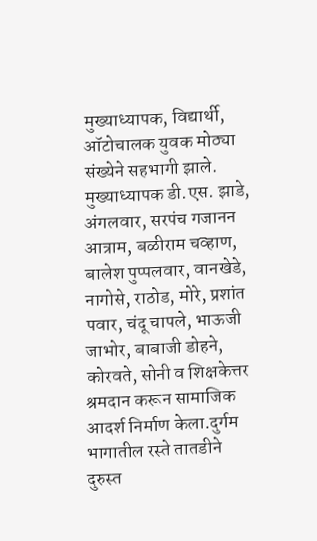मुख्याध्यापक, विद्यार्थी, ऑटोचालक युवक मोठ्या संख्येने सहभागी झाले. मुख्याध्यापक डी.एस. झाडे, अंगलवार, सरपंच गजानन आत्राम, बळीराम चव्हाण, बालेश पुप्पलवार, वानखेडे, नागोसे, राठोड, मोरे, प्रशांत पवार, चंदू चापले, भाऊजी जाभोर, बाबाजी डोहने, कोरवते, सोनी व शिक्षकेत्तर श्रमदान करून सामाजिक आदर्श निर्माण केला.दुर्गम भागातील रस्ते तातडीने दुरुस्त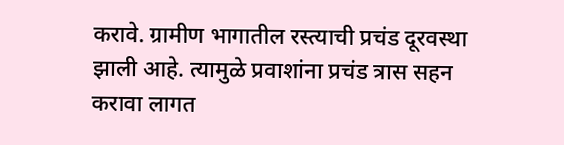करावे. ग्रामीण भागातील रस्त्याची प्रचंड दूरवस्था झाली आहे. त्यामुळे प्रवाशांना प्रचंड त्रास सहन करावा लागत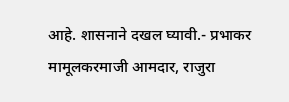आहे. शासनाने दखल घ्यावी.- प्रभाकर मामूलकरमाजी आमदार, राजुरा